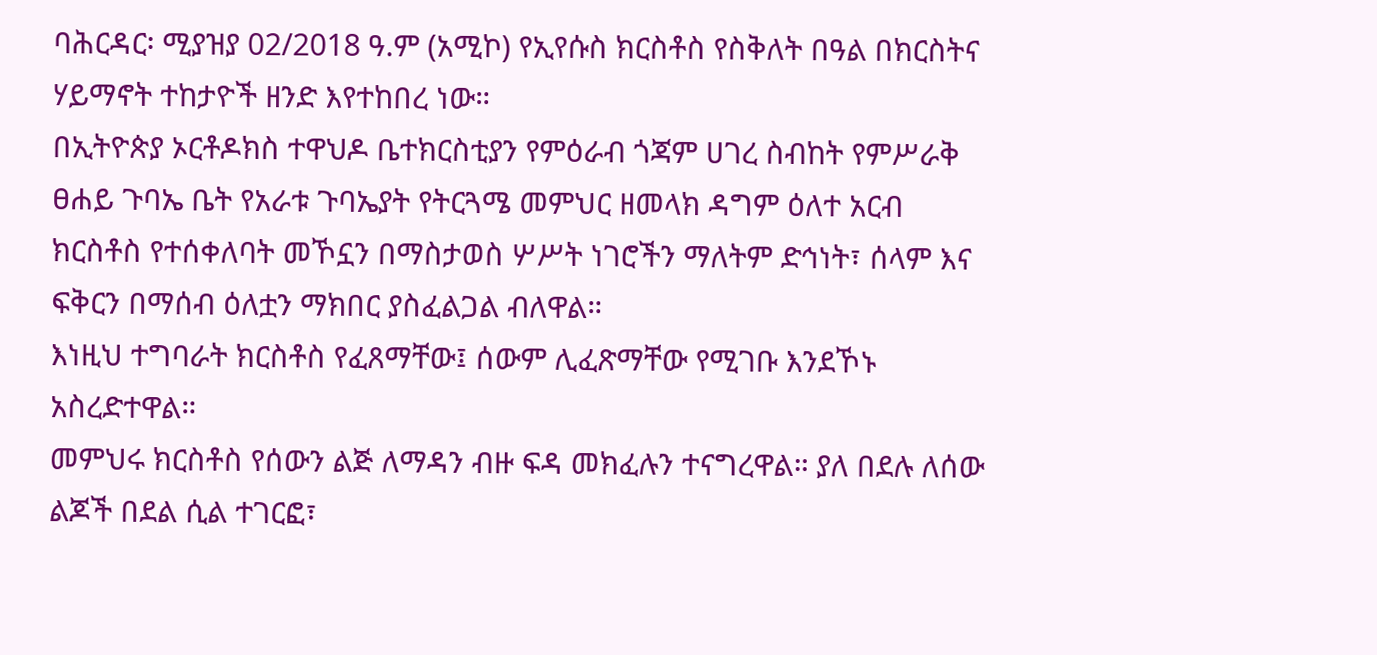ባሕርዳር፡ ሚያዝያ 02/2018 ዓ.ም (አሚኮ) የኢየሱስ ክርስቶስ የስቅለት በዓል በክርስትና ሃይማኖት ተከታዮች ዘንድ እየተከበረ ነው።
በኢትዮጵያ ኦርቶዶክስ ተዋህዶ ቤተክርስቲያን የምዕራብ ጎጃም ሀገረ ስብከት የምሥራቅ ፀሐይ ጉባኤ ቤት የአራቱ ጉባኤያት የትርጓሜ መምህር ዘመላክ ዳግም ዕለተ አርብ ክርስቶስ የተሰቀለባት መኾኗን በማስታወስ ሦሥት ነገሮችን ማለትም ድኅነት፣ ሰላም እና ፍቅርን በማሰብ ዕለቷን ማክበር ያስፈልጋል ብለዋል።
እነዚህ ተግባራት ክርስቶስ የፈጸማቸው፤ ሰውም ሊፈጽማቸው የሚገቡ እንደኾኑ አስረድተዋል።
መምህሩ ክርስቶስ የሰውን ልጅ ለማዳን ብዙ ፍዳ መክፈሉን ተናግረዋል። ያለ በደሉ ለሰው ልጆች በደል ሲል ተገርፎ፣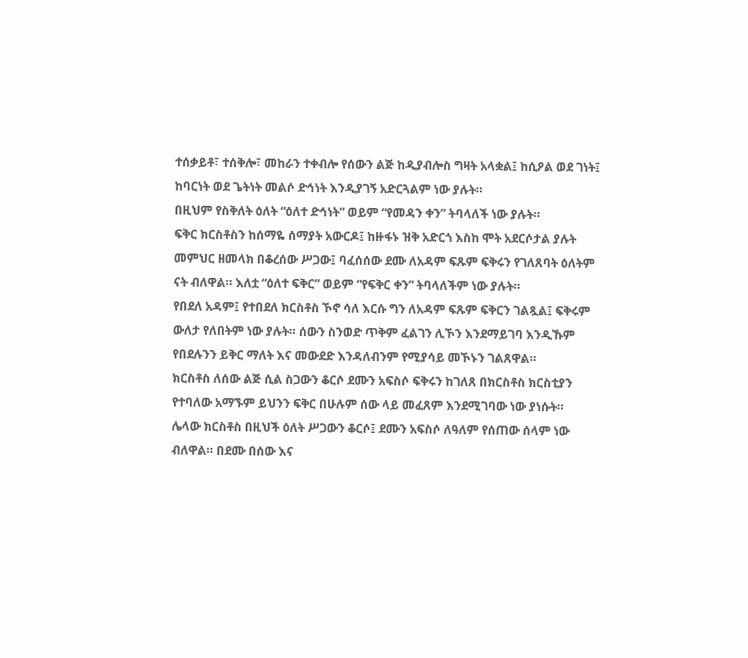ተሰቃይቶ፣ ተሰቅሎ፣ መከራን ተቀብሎ የሰውን ልጅ ከዲያብሎስ ግዛት አላቋል፤ ከሲዖል ወደ ገነት፤ ከባርነት ወደ ጌትነት መልሶ ድኅነት እንዲያገኝ አድርጓልም ነው ያሉት።
በዚህም የስቅለት ዕለት “ዕለተ ድኅነት” ወይም “የመዳን ቀን” ትባላለች ነው ያሉት።
ፍቅር ክርስቶስን ከሰማዬ ሰማያት አውርዶ፤ ከዙፋኑ ዝቅ አድርጎ እስከ ሞት አደርሶታል ያሉት መምህር ዘመላክ በቆረሰው ሥጋው፤ ባፈሰሰው ደሙ ለአዳም ፍጹም ፍቅሩን የገለጸባት ዕለትም ናት ብለዋል። እለቷ “ዕለተ ፍቅር” ወይም “የፍቅር ቀን” ትባላለችም ነው ያሉት።
የበደለ አዳም፤ የተበደለ ክርስቶስ ኾኖ ሳለ እርሱ ግን ለአዳም ፍጹም ፍቅርን ገልጿል፤ ፍቅሩም ውለታ የለበትም ነው ያሉት። ሰውን ስንወድ ጥቅም ፈልገን ሊኾን እንደማይገባ እንዲኹም የበደሉንን ይቅር ማለት እና መውደድ እንዳለብንም የሚያሳይ መኾኑን ገልጸዋል።
ክርስቶስ ለሰው ልጅ ሲል ስጋውን ቆርሶ ደሙን አፍስሶ ፍቅሩን ከገለጸ በክርስቶስ ክርስቲያን የተባለው አማኙም ይህንን ፍቅር በሁሉም ሰው ላይ መፈጸም እንደሚገባው ነው ያነሱት።
ሌላው ክርስቶስ በዚህች ዕለት ሥጋውን ቆርሶ፤ ደሙን አፍስሶ ለዓለም የሰጠው ሰላም ነው ብለዋል። በደሙ በሰው እና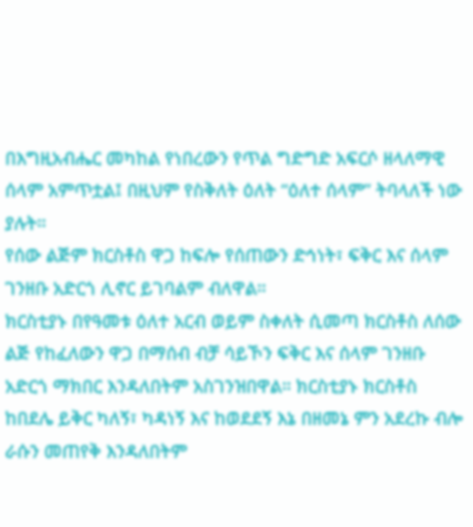በእግዚአብሔር መካከል የነበረውን የጥል ግድግድ አፍርሶ ዘላለማዊ ሰላም አምጥቷል፤ በዚህም የስቅለት ዕለት “ዕለተ ሰላም” ትባላለች ነው ያሉት።
የሰው ልጅም ክርስቶስ ዋጋ ከፍሎ የሰጠውን ድኅነት፣ ፍቅር እና ሰላም ገንዘቡ አድርጎ ሊኖር ይገባልም ብለዋል።
ክርስቲያኑ በየዓመቱ ዕለተ አርብ ወይም ስቀለት ሲመጣ ክርስቶስ ለሰው ልጅ የከፈለውን ዋጋ በማሰብ ብቻ ሳይኾን ፍቅር እና ሰላም ገንዘቡ አድርጎ ማክበር እንዳለበትም አስገንዝበዋል። ክርስቲያኑ ክርስቶስ ከበደሌ ይቅር ካለኝ፣ ካዳነኝ እና ከወደደኝ እኔ በዘመኔ ምን አደረኩ ብሎ ራሱን መጠየቅ እንዳለበትም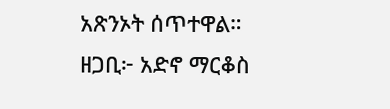አጽንኦት ሰጥተዋል።
ዘጋቢ፦ አድኖ ማርቆስ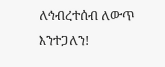ለኅብረተሰብ ለውጥ እንተጋለን!